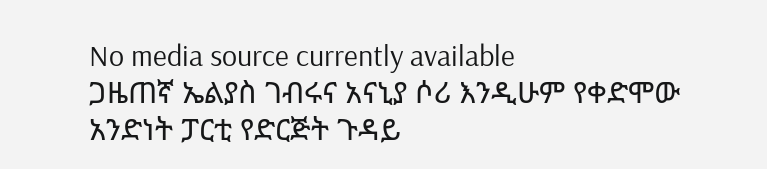No media source currently available
ጋዜጠኛ ኤልያስ ገብሩና አናኒያ ሶሪ እንዲሁም የቀድሞው አንድነት ፓርቲ የድርጅት ጉዳይ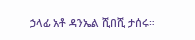ኃላፊ አቶ ዳንኤል ሺበሺ ታሰሩ።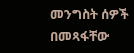መንግስት ሰዎች በመጻፋቸው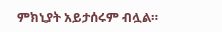ምክኒያት አይታሰሩም ብሏል።